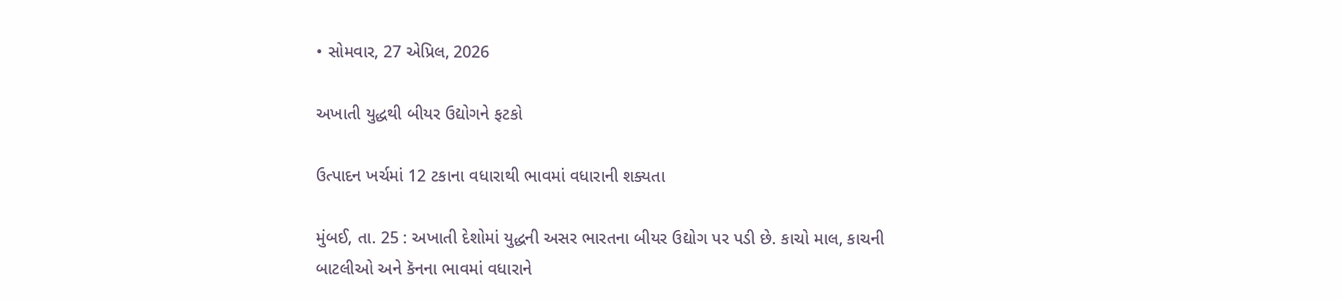• સોમવાર, 27 એપ્રિલ, 2026

અખાતી યુદ્ધથી બીયર ઉદ્યોગને ફટકો

ઉત્પાદન ખર્ચમાં 12 ટકાના વધારાથી ભાવમાં વધારાની શક્યતા

મુંબઈ, તા. 25 : અખાતી દેશોમાં યુદ્ધની અસર ભારતના બીયર ઉદ્યોગ પર પડી છે. કાચો માલ, કાચની બાટલીઓ અને કૅનના ભાવમાં વધારાને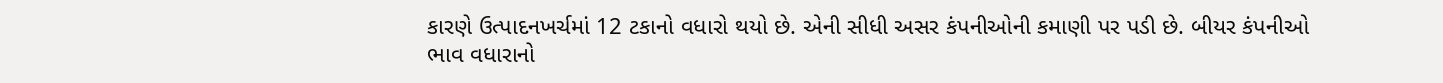કારણે ઉત્પાદનખર્ચમાં 12 ટકાનો વધારો થયો છે. એની સીધી અસર કંપનીઓની કમાણી પર પડી છે. બીયર કંપનીઓ ભાવ વધારાનો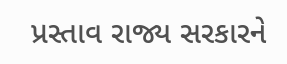પ્રસ્તાવ રાજ્ય સરકારને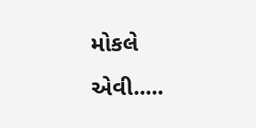મોકલે એવી.....